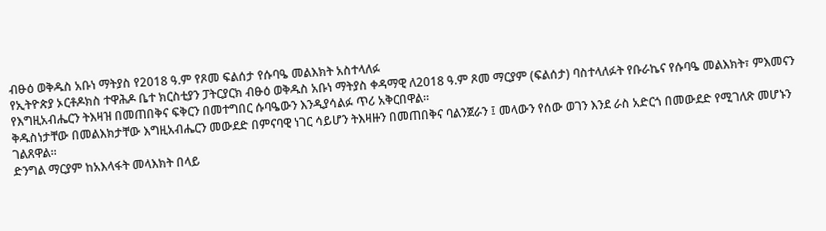ብፁዕ ወቅዱስ አቡነ ማትያስ የ2018 ዓ.ም የጾመ ፍልሰታ የሱባዔ መልእክት አስተላለፉ
የኢትዮጵያ ኦርቶዶክስ ተዋሕዶ ቤተ ክርስቲያን ፓትርያርክ ብፁዕ ወቅዱስ አቡነ ማትያስ ቀዳማዊ ለ2018 ዓ.ም ጾመ ማርያም (ፍልሰታ) ባስተላለፉት የቡራኬና የሱባዔ መልእክት፣ ምእመናን የእግዚአብሔርን ትእዛዝ በመጠበቅና ፍቅርን በመተግበር ሱባዔውን እንዲያሳልፉ ጥሪ አቅርበዋል።
ቅዱስነታቸው በመልእክታቸው እግዚአብሔርን መውደድ በምናባዊ ነገር ሳይሆን ትእዛዙን በመጠበቅና ባልንጀራን ፤ መላውን የሰው ወገን እንደ ራስ አድርጎ በመውደድ የሚገለጽ መሆኑን ገልጸዋል።
ድንግል ማርያም ከአእላፋት መላእክት በላይ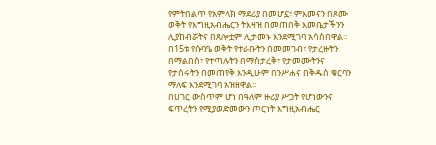የምትበልጥ የአምላክ ማደሪያ በመሆኗ፣ ምእመናን በጾሙ ወቅት የእግዚአብሔርን ትእዛዝ በመጠበቅ እመቤታችንን ሊያከብሯትና በጸሎቷም ሊታመኑ እንደሚገባ አሳስበዋል።
በ15ቱ የሱባዔ ወቅት የተራቡትን በመመገብ፣ የታረዙትን በማልበስ፣ የተጣሉትን በማስታረቅ፣ የታመሙትንና የታሰሩትን በመጠየቅ እንዲሁም በንሥሐና በቅዱስ ቁርባን ማለፍ እንደሚገባ አዝዘዋል።
በሀገር ውስጥም ሆነ በዓለም ዙሪያ ሥጋት የሆነውንና ፍጥረትን የሚያወድመውን ጦርነት እግዚአብሔር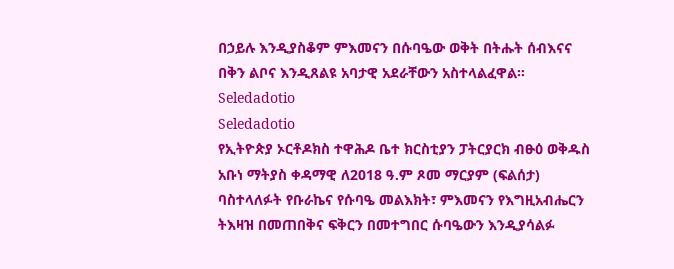በኃይሉ እንዲያስቆም ምእመናን በሱባዔው ወቅት በትሑት ሰብእናና በቅን ልቦና እንዲጸልዩ አባታዊ አደራቸውን አስተላልፈዋል።
Seledadotio
Seledadotio
የኢትዮጵያ ኦርቶዶክስ ተዋሕዶ ቤተ ክርስቲያን ፓትርያርክ ብፁዕ ወቅዱስ አቡነ ማትያስ ቀዳማዊ ለ2018 ዓ.ም ጾመ ማርያም (ፍልሰታ) ባስተላለፉት የቡራኬና የሱባዔ መልእክት፣ ምእመናን የእግዚአብሔርን ትእዛዝ በመጠበቅና ፍቅርን በመተግበር ሱባዔውን እንዲያሳልፉ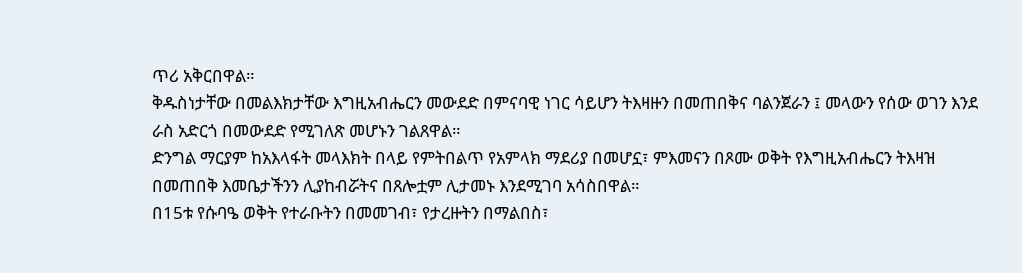ጥሪ አቅርበዋል።
ቅዱስነታቸው በመልእክታቸው እግዚአብሔርን መውደድ በምናባዊ ነገር ሳይሆን ትእዛዙን በመጠበቅና ባልንጀራን ፤ መላውን የሰው ወገን እንደ ራስ አድርጎ በመውደድ የሚገለጽ መሆኑን ገልጸዋል።
ድንግል ማርያም ከአእላፋት መላእክት በላይ የምትበልጥ የአምላክ ማደሪያ በመሆኗ፣ ምእመናን በጾሙ ወቅት የእግዚአብሔርን ትእዛዝ በመጠበቅ እመቤታችንን ሊያከብሯትና በጸሎቷም ሊታመኑ እንደሚገባ አሳስበዋል።
በ15ቱ የሱባዔ ወቅት የተራቡትን በመመገብ፣ የታረዙትን በማልበስ፣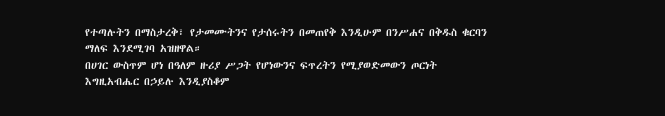የተጣሉትን በማስታረቅ፣ የታመሙትንና የታሰሩትን በመጠየቅ እንዲሁም በንሥሐና በቅዱስ ቁርባን ማለፍ እንደሚገባ አዝዘዋል።
በሀገር ውስጥም ሆነ በዓለም ዙሪያ ሥጋት የሆነውንና ፍጥረትን የሚያወድመውን ጦርነት እግዚአብሔር በኃይሉ እንዲያስቆም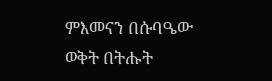ምእመናን በሱባዔው ወቅት በትሑት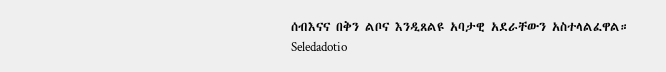ሰብእናና በቅን ልቦና እንዲጸልዩ አባታዊ አደራቸውን አስተላልፈዋል።
Seledadotio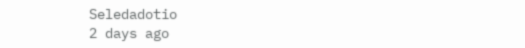Seledadotio
2 days ago